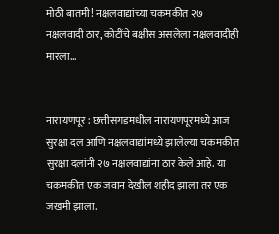मोठी बातमी! नक्षलवाद्यांच्या चकमकीत २७ नक्षलवादी ठार, कोटींचे बक्षीस असलेला नक्षलवादीही मारला…


नारायणपूर : छत्तीसगडमधील नारायणपूरमध्ये आज सुरक्षा दल आणि नक्षलवाद्यांमध्ये झालेल्या चकमकीत सुरक्षा दलांनी २७ नक्षलवाद्यांना ठार केले आहे. या चकमकीत एक जवान देखील शहीद झाला तर एक जखमी झाला.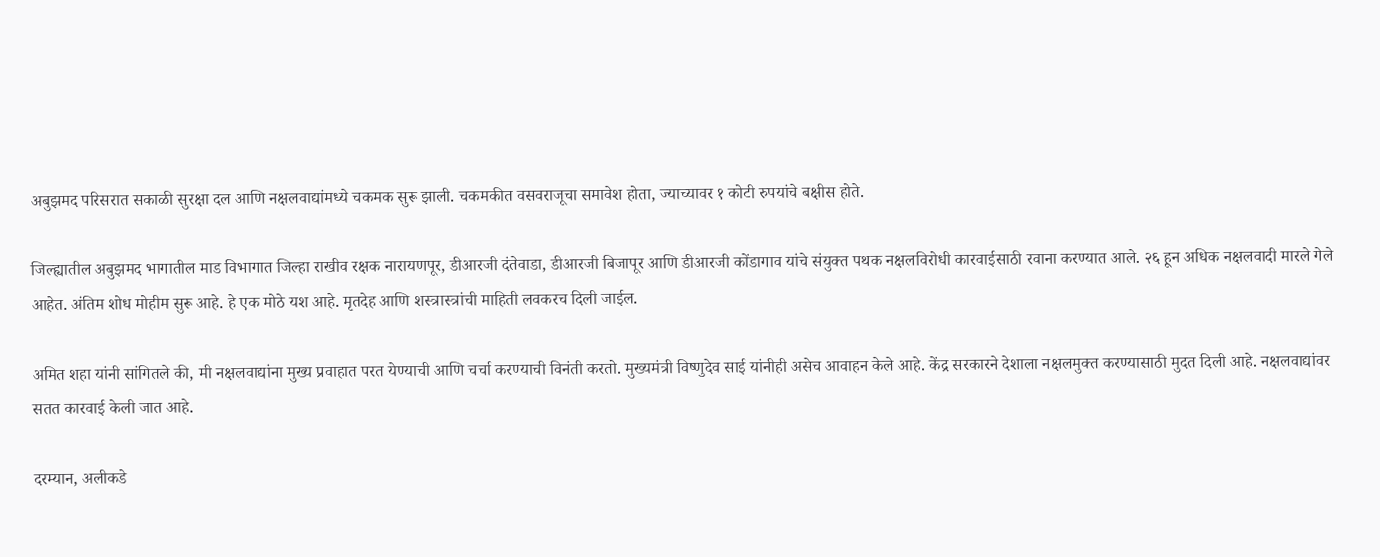अबुझमद परिसरात सकाळी सुरक्षा दल आणि नक्षलवाद्यांमध्ये चकमक सुरू झाली. चकमकीत वसवराजूचा समावेश होता, ज्याच्यावर १ कोटी रुपयांचे बक्षीस होते.

जिल्ह्यातील अबुझमद भागातील माड विभागात जिल्हा राखीव रक्षक नारायणपूर, डीआरजी दंतेवाडा, डीआरजी बिजापूर आणि डीआरजी कोंडागाव यांचे संयुक्त पथक नक्षलविरोधी कारवाईसाठी रवाना करण्यात आले. २६ हून अधिक नक्षलवादी मारले गेले आहेत. अंतिम शोध मोहीम सुरू आहे. हे एक मोठे यश आहे. मृतदेह आणि शस्त्रास्त्रांची माहिती लवकरच दिली जाईल.

अमित शहा यांनी सांगितले की, मी नक्षलवाद्यांना मुख्य प्रवाहात परत येण्याची आणि चर्चा करण्याची विनंती करतो. मुख्यमंत्री विष्णुदेव साई यांनीही असेच आवाहन केले आहे. केंद्र सरकारने देशाला नक्षलमुक्त करण्यासाठी मुदत दिली आहे. नक्षलवाद्यांवर सतत कारवाई केली जात आहे.

दरम्यान, अलीकडे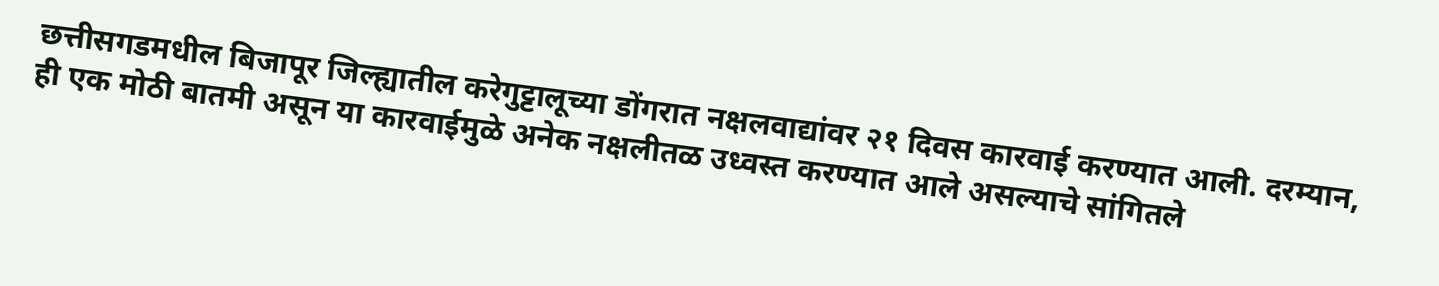छत्तीसगडमधील बिजापूर जिल्ह्यातील करेगुट्टालूच्या डोंगरात नक्षलवाद्यांवर २१ दिवस कारवाई करण्यात आली. दरम्यान, ही एक मोठी बातमी असून या कारवाईमुळे अनेक नक्षलीतळ उध्वस्त करण्यात आले असल्याचे सांगितले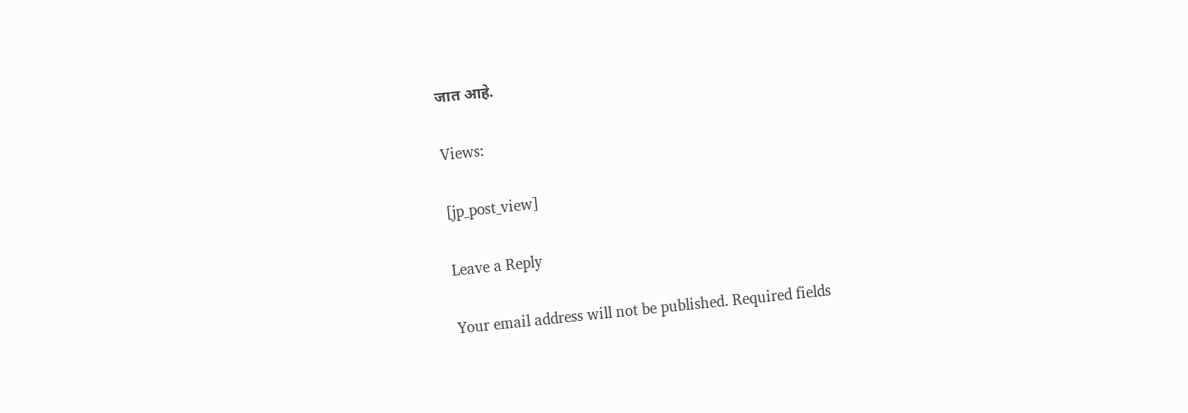जात आहे.

Views:

[jp_post_view]

Leave a Reply

Your email address will not be published. Required fields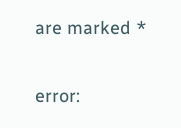are marked *

error: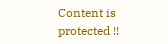Content is protected !!